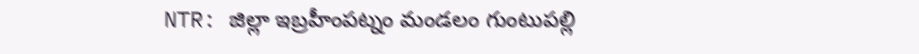NTR: జిల్లా ఇబ్రహీంపట్నం మండలం గుంటుపల్లి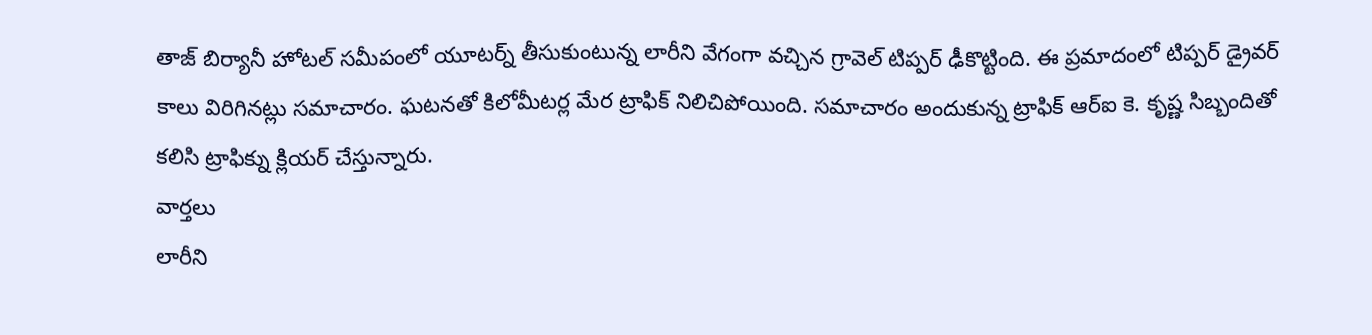తాజ్ బిర్యానీ హోటల్ సమీపంలో యూటర్న్ తీసుకుంటున్న లారీని వేగంగా వచ్చిన గ్రావెల్ టిప్పర్ ఢీకొట్టింది. ఈ ప్రమాదంలో టిప్పర్ డ్రైవర్ కాలు విరిగినట్లు సమాచారం. ఘటనతో కిలోమీటర్ల మేర ట్రాఫిక్ నిలిచిపోయింది. సమాచారం అందుకున్న ట్రాఫిక్ ఆర్ఐ కె. కృష్ణ సిబ్బందితో కలిసి ట్రాఫిక్ను క్లియర్ చేస్తున్నారు.
వార్తలు
లారీని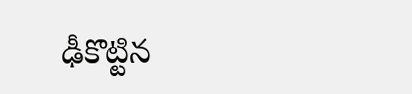ఢీకొట్టిన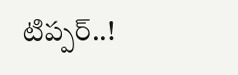టిప్పర్..!